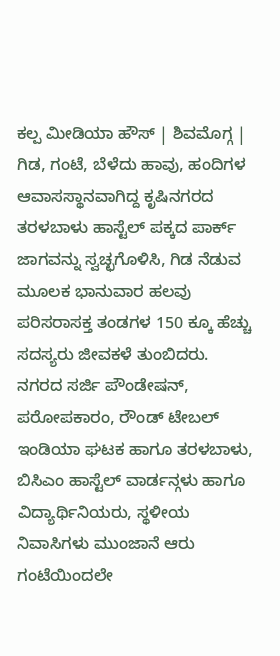ಕಲ್ಪ ಮೀಡಿಯಾ ಹೌಸ್ | ಶಿವಮೊಗ್ಗ |
ಗಿಡ, ಗಂಟೆ, ಬೆಳೆದು ಹಾವು, ಹಂದಿಗಳ ಆವಾಸಸ್ಥಾನವಾಗಿದ್ದ ಕೃಷಿನಗರದ ತರಳಬಾಳು ಹಾಸ್ಟೆಲ್ ಪಕ್ಕದ ಪಾರ್ಕ್ ಜಾಗವನ್ನು ಸ್ವಚ್ಛಗೊಳಿಸಿ, ಗಿಡ ನೆಡುವ ಮೂಲಕ ಭಾನುವಾರ ಹಲವು ಪರಿಸರಾಸಕ್ತ ತಂಡಗಳ 150 ಕ್ಕೂ ಹೆಚ್ಚು ಸದಸ್ಯರು ಜೀವಕಳೆ ತುಂಬಿದರು.
ನಗರದ ಸರ್ಜಿ ಪೌಂಡೇಷನ್, ಪರೋಪಕಾರಂ, ರೌಂಡ್ ಟೇಬಲ್ ಇಂಡಿಯಾ ಘಟಕ ಹಾಗೂ ತರಳಬಾಳು, ಬಿಸಿಎಂ ಹಾಸ್ಟೆಲ್ ವಾರ್ಡನ್ಗಳು ಹಾಗೂ ವಿದ್ಯಾರ್ಥಿನಿಯರು, ಸ್ಥಳೀಯ ನಿವಾಸಿಗಳು ಮುಂಜಾನೆ ಆರು ಗಂಟೆಯಿಂದಲೇ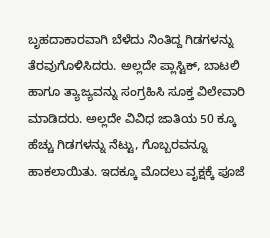ಬೃಹದಾಕಾರವಾಗಿ ಬೆಳೆದು ನಿಂತಿದ್ದ ಗಿಡಗಳನ್ನು ತೆರವುಗೊಳಿಸಿದರು. ಅಲ್ಲದೇ ಪ್ಲಾಸ್ಟಿಕ್, ಬಾಟಲಿ ಹಾಗೂ ತ್ಯಾಜ್ಯವನ್ನು ಸಂಗ್ರಹಿಸಿ ಸೂಕ್ತ ವಿಲೇವಾರಿ ಮಾಡಿದರು. ಅಲ್ಲದೇ ವಿವಿಧ ಜಾತಿಯ 50 ಕ್ಕೂ ಹೆಚ್ಚು ಗಿಡಗಳನ್ನು ನೆಟ್ಟು, ಗೊಬ್ಬರವನ್ನೂ ಹಾಕಲಾಯಿತು. ಇದಕ್ಕೂ ಮೊದಲು ವೃಕ್ಷಕ್ಕೆ ಪೂಜೆ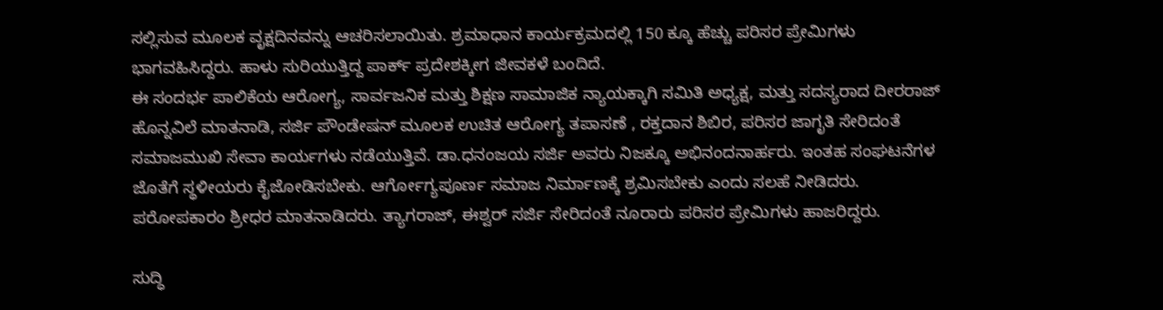ಸಲ್ಲಿಸುವ ಮೂಲಕ ವೃಕ್ಷದಿನವನ್ನು ಆಚರಿಸಲಾಯಿತು. ಶ್ರಮಾಧಾನ ಕಾರ್ಯಕ್ರಮದಲ್ಲಿ 150 ಕ್ಕೂ ಹೆಚ್ಚು ಪರಿಸರ ಪ್ರೇಮಿಗಳು ಭಾಗವಹಿಸಿದ್ದರು. ಹಾಳು ಸುರಿಯುತ್ತಿದ್ದ ಪಾರ್ಕ್ ಪ್ರದೇಶಕ್ಕೀಗ ಜೀವಕಳೆ ಬಂದಿದೆ.
ಈ ಸಂದರ್ಭ ಪಾಲಿಕೆಯ ಆರೋಗ್ಯ, ಸಾರ್ವಜನಿಕ ಮತ್ತು ಶಿಕ್ಷಣ ಸಾಮಾಜಿಕ ನ್ಯಾಯಕ್ಕಾಗಿ ಸಮಿತಿ ಅಧ್ಯಕ್ಷ, ಮತ್ತು ಸದಸ್ಯರಾದ ದೀರರಾಜ್ ಹೊನ್ನವಿಲೆ ಮಾತನಾಡಿ, ಸರ್ಜಿ ಪೌಂಡೇಷನ್ ಮೂಲಕ ಉಚಿತ ಆರೋಗ್ಯ ತಪಾಸಣೆ , ರಕ್ತದಾನ ಶಿಬಿರ, ಪರಿಸರ ಜಾಗೃತಿ ಸೇರಿದಂತೆ ಸಮಾಜಮುಖಿ ಸೇವಾ ಕಾರ್ಯಗಳು ನಡೆಯುತ್ತಿವೆ. ಡಾ.ಧನಂಜಯ ಸರ್ಜಿ ಅವರು ನಿಜಕ್ಕೂ ಅಭಿನಂದನಾರ್ಹರು. ಇಂತಹ ಸಂಘಟನೆಗಳ ಜೊತೆಗೆ ಸ್ಥಳೀಯರು ಕೈಜೋಡಿಸಬೇಕು. ಆರ್ಗೋಗ್ಯಪೂರ್ಣ ಸಮಾಜ ನಿರ್ಮಾಣಕ್ಕೆ ಶ್ರಮಿಸಬೇಕು ಎಂದು ಸಲಹೆ ನೀಡಿದರು. ಪರೋಪಕಾರಂ ಶ್ರೀಧರ ಮಾತನಾಡಿದರು. ತ್ಯಾಗರಾಜ್, ಈಶ್ವರ್ ಸರ್ಜಿ ಸೇರಿದಂತೆ ನೂರಾರು ಪರಿಸರ ಪ್ರೇಮಿಗಳು ಹಾಜರಿದ್ದರು.

ಸುದ್ಧಿ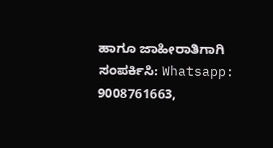ಹಾಗೂ ಜಾಹೀರಾತಿಗಾಗಿ ಸಂಪರ್ಕಿಸಿ: Whatsapp: 9008761663,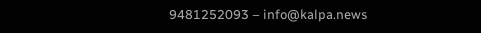9481252093 – info@kalpa.news